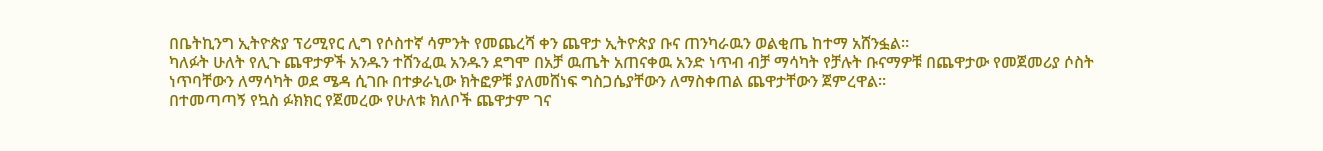በቤትኪንግ ኢትዮጵያ ፕሪሚየር ሊግ የሶስተኛ ሳምንት የመጨረሻ ቀን ጨዋታ ኢትዮጵያ ቡና ጠንካራዉን ወልቂጤ ከተማ አሸንፏል።
ካለፉት ሁለት የሊጉ ጨዋታዎች አንዱን ተሸንፈዉ አንዱን ደግሞ በአቻ ዉጤት አጠናቀዉ አንድ ነጥብ ብቻ ማሳካት የቻሉት ቡናማዎቹ በጨዋታው የመጀመሪያ ሶስት ነጥባቸውን ለማሳካት ወደ ሜዳ ሲገቡ በተቃራኒው ክትፎዎቹ ያለመሸነፍ ግስጋሴያቸውን ለማስቀጠል ጨዋታቸውን ጀምረዋል።
በተመጣጣኝ የኳስ ፉክክር የጀመረው የሁለቱ ክለቦች ጨዋታም ገና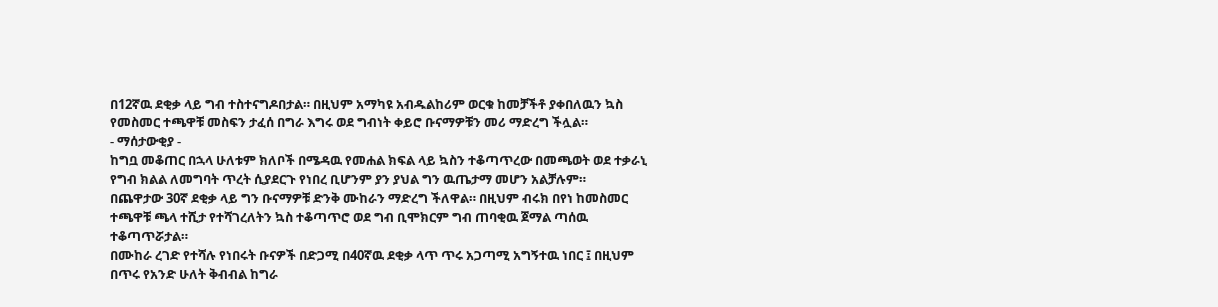በ12ኛዉ ደቂቃ ላይ ግብ ተስተናግዶበታል። በዚህም አማካዩ አብዱልከሪም ወርቁ ከመቻችቶ ያቀበለዉን ኳስ የመስመር ተጫዋቹ መስፍን ታፈሰ በግራ እግሩ ወደ ግብነት ቀይሮ ቡናማዎቹን መሪ ማድረግ ችሏል።
- ማሰታውቂያ -
ከግቧ መቆጠር በኋላ ሁለቱም ክለቦች በሜዳዉ የመሐል ክፍል ላይ ኳስን ተቆጣጥረው በመጫወት ወደ ተቃራኒ የግብ ክልል ለመግባት ጥረት ሲያደርጉ የነበረ ቢሆንም ያን ያህል ግን ዉጤታማ መሆን አልቻሉም።
በጨዋታው 30ኛ ደቂቃ ላይ ግን ቡናማዎቹ ድንቅ ሙከራን ማድረግ ችለዋል። በዚህም ብሩክ በየነ ከመስመር ተጫዋቹ ጫላ ተሺታ የተሻገረለትን ኳስ ተቆጣጥሮ ወደ ግብ ቢሞክርም ግብ ጠባቂዉ ጀማል ጣሰዉ ተቆጣጥሯታል።
በሙከራ ረገድ የተሻሉ የነበሩት ቡናዎች በድጋሚ በ40ኛዉ ደቂቃ ላጥ ጥሩ አጋጣሚ አግኝተዉ ነበር ፤ በዚህም በጥሩ የአንድ ሁለት ቅብብል ከግራ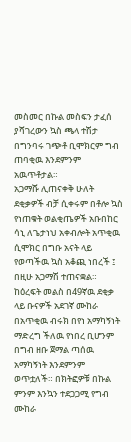መስመር በኩል መስፍን ታፈሰ ያሻገረውን ኳስ ጫላ ተሽታ በግንባሩ ገጭቶ ቢሞክርም ግብ ጠባቂዉ እንደምንም አዉጥቶታል።
አጋማሹ ሊጠናቀቅ ሁለት ደቂቃዎች ብቻ ሲቀሩም በቶሎ ኳስ የነጠቁት ወልቂጤዎች አቡበከር ሳኒ ለጌታነህ አቀብሎት አጥቂዉ ሲሞክር በግቡ አናት ላይ የወጣችዉ ኳስ አቆጪ ነበረች ፤ በዚሁ አጋማሽ ተጠናቋል።
ከዕረፍት መልስ በ49ኛዉ ደቂቃ ላይ ቡናዎች አደገኛ ሙከራ በአጥቂዉ ብሩክ በየነ አማካኝነት ማድረግ ችለዉ የነበረ ቢሆንም በግብ ዘቡ ጀማል ጣሰዉ አማካኝነት እንደምንም ወጥቷለች። በክትፎዎቹ በኩል ምንም እንኳን ተደጋጋሚ የግብ ሙከራ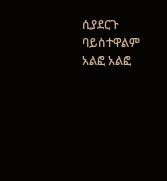ሲያደርጉ ባይስተዋልም አልፎ አልፎ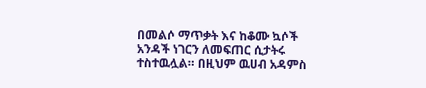በመልሶ ማጥቃት እና ከቆሙ ኳሶች አንዳች ነገርን ለመፍጠር ሲታትሩ ተስተዉሏል። በዚህም ዉሀብ አዳምስ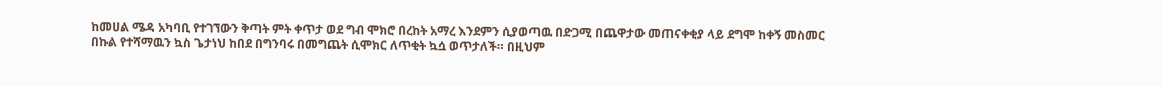ከመሀል ሜዳ አካባቢ የተገኘውን ቅጣት ምት ቀጥታ ወደ ግብ ሞክሮ በረከት አማረ እንደምን ሲያወጣዉ በድጋሚ በጨዋታው መጠናቀቂያ ላይ ደግሞ ከቀኝ መስመር በኩል የተሻማዉን ኳስ ጌታነህ ከበደ በግንባሩ በመግጨት ሲሞክር ለጥቂት ኳሷ ወጥታለች። በዚህም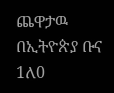ጨዋታዉ በኢትዮጵያ ቡና 1ለ0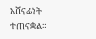አሸናፊነት ተጠናቋል።